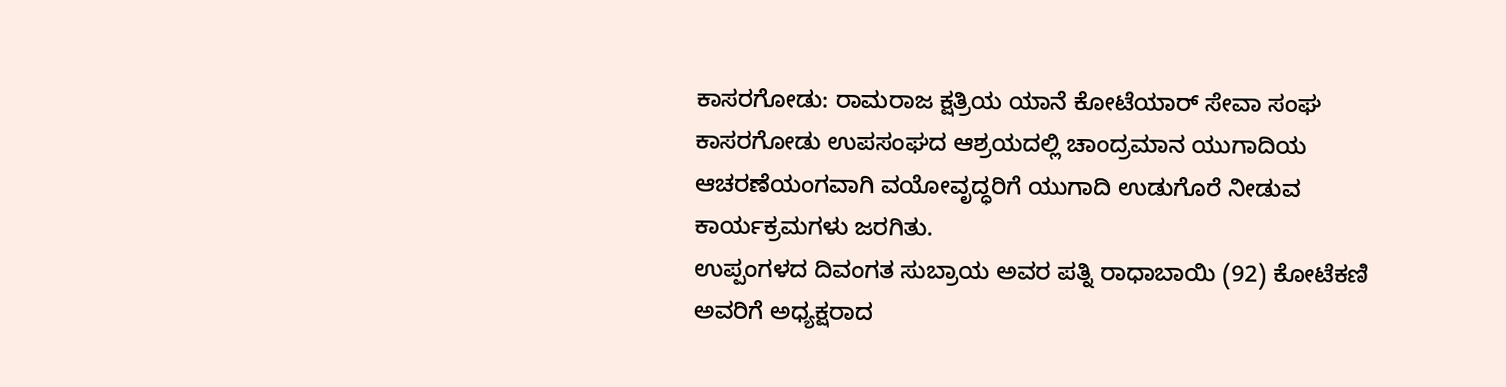ಕಾಸರಗೋಡು: ರಾಮರಾಜ ಕ್ಷತ್ರಿಯ ಯಾನೆ ಕೋಟೆಯಾರ್ ಸೇವಾ ಸಂಘ ಕಾಸರಗೋಡು ಉಪಸಂಘದ ಆಶ್ರಯದಲ್ಲಿ ಚಾಂದ್ರಮಾನ ಯುಗಾದಿಯ ಆಚರಣೆಯಂಗವಾಗಿ ವಯೋವೃದ್ಧರಿಗೆ ಯುಗಾದಿ ಉಡುಗೊರೆ ನೀಡುವ ಕಾರ್ಯಕ್ರಮಗಳು ಜರಗಿತು.
ಉಪ್ಪಂಗಳದ ದಿವಂಗತ ಸುಬ್ರಾಯ ಅವರ ಪತ್ನಿ ರಾಧಾಬಾಯಿ (92) ಕೋಟೆಕಣಿ ಅವರಿಗೆ ಅಧ್ಯಕ್ಷರಾದ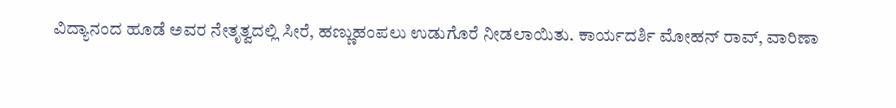ವಿದ್ಯಾನಂದ ಹೂಡೆ ಅವರ ನೇತೃತ್ವದಲ್ಲಿ ಸೀರೆ, ಹಣ್ಣುಹಂಪಲು ಉಡುಗೊರೆ ನೀಡಲಾಯಿತು. ಕಾರ್ಯದರ್ಶಿ ಮೋಹನ್ ರಾವ್, ವಾರಿಣಾ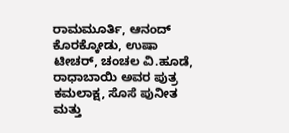ರಾಮಮೂರ್ತಿ, ಆನಂದ್ ಕೊರಕ್ಕೋಡು, ಉಷಾ ಟೀಚರ್, ಚಂಚಲ ವಿ.ಹೂಡೆ, ರಾಧಾಬಾಯಿ ಅವರ ಪುತ್ರ ಕಮಲಾಕ್ಷ, ಸೊಸೆ ಪುನೀತ ಮತ್ತು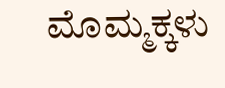ಮೊಮ್ಮಕ್ಕಳು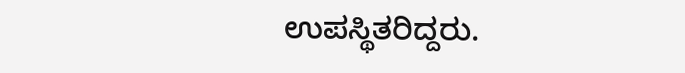ಉಪಸ್ಥಿತರಿದ್ದರು.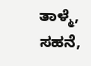ತಾಳ್ಮೆ, ಸಹನೆ,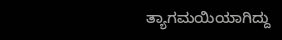ತ್ಯಾಗಮಯಿಯಾಗಿದ್ದು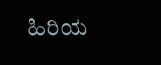ಹಿರಿಯ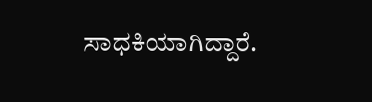ಸಾಧಕಿಯಾಗಿದ್ದಾರೆ.